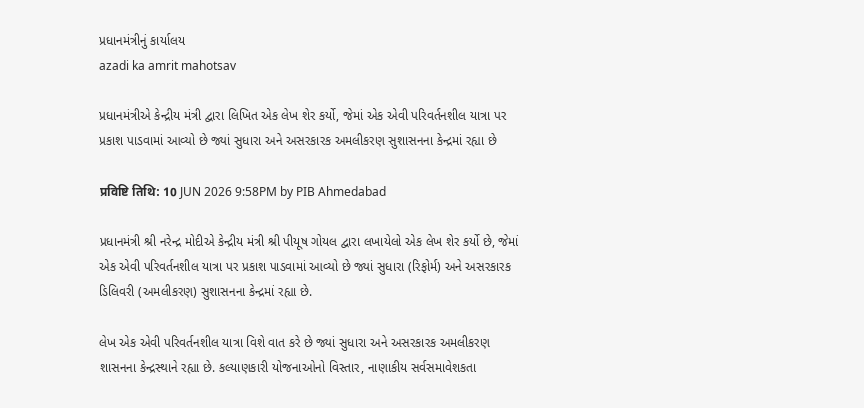પ્રધાનમંત્રીનું કાર્યાલય
azadi ka amrit mahotsav

પ્રધાનમંત્રીએ કેન્દ્રીય મંત્રી દ્વારા લિખિત એક લેખ શેર કર્યો, જેમાં એક એવી પરિવર્તનશીલ યાત્રા પર પ્રકાશ પાડવામાં આવ્યો છે જ્યાં સુધારા અને અસરકારક અમલીકરણ સુશાસનના કેન્દ્રમાં રહ્યા છે

प्रविष्टि तिथि: 10 JUN 2026 9:58PM by PIB Ahmedabad

પ્રધાનમંત્રી શ્રી નરેન્દ્ર મોદીએ કેન્દ્રીય મંત્રી શ્રી પીયૂષ ગોયલ દ્વારા લખાયેલો એક લેખ શેર કર્યો છે, જેમાં એક એવી પરિવર્તનશીલ યાત્રા પર પ્રકાશ પાડવામાં આવ્યો છે જ્યાં સુધારા (રિફોર્મ) અને અસરકારક ડિલિવરી (અમલીકરણ) સુશાસનના કેન્દ્રમાં રહ્યા છે.

લેખ એક એવી પરિવર્તનશીલ યાત્રા વિશે વાત કરે છે જ્યાં સુધારા અને અસરકારક અમલીકરણ શાસનના કેન્દ્રસ્થાને રહ્યા છે. કલ્યાણકારી યોજનાઓનો વિસ્તાર, નાણાકીય સર્વસમાવેશકતા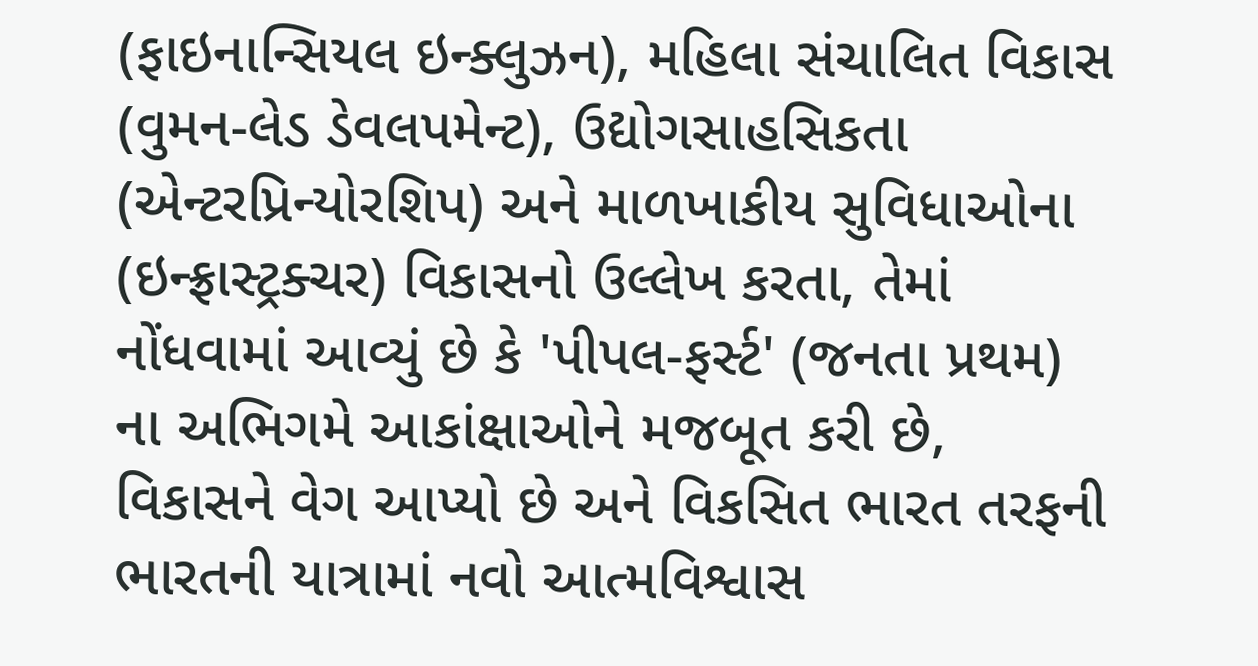(ફાઇનાન્સિયલ ઇન્ક્લુઝન), મહિલા સંચાલિત વિકાસ (વુમન-લેડ ડેવલપમેન્ટ), ઉદ્યોગસાહસિકતા (એન્ટરપ્રિન્યોરશિપ) અને માળખાકીય સુવિધાઓના (ઇન્ફ્રાસ્ટ્રક્ચર) વિકાસનો ઉલ્લેખ કરતા, તેમાં નોંધવામાં આવ્યું છે કે 'પીપલ-ફર્સ્ટ' (જનતા પ્રથમ) ના અભિગમે આકાંક્ષાઓને મજબૂત કરી છે, વિકાસને વેગ આપ્યો છે અને વિકસિત ભારત તરફની ભારતની યાત્રામાં નવો આત્મવિશ્વાસ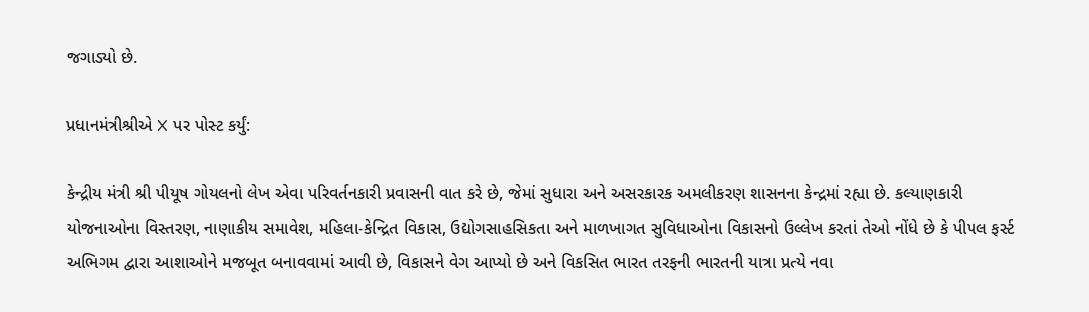જગાડ્યો છે.

પ્રધાનમંત્રીશ્રીએ X પર પોસ્ટ કર્યું:

કેન્દ્રીય મંત્રી શ્રી પીયૂષ ગોયલનો લેખ એવા પરિવર્તનકારી પ્રવાસની વાત કરે છે, જેમાં સુધારા અને અસરકારક અમલીકરણ શાસનના કેન્દ્રમાં રહ્યા છે. કલ્યાણકારી યોજનાઓના વિસ્તરણ, નાણાકીય સમાવેશ, મહિલા-કેન્દ્રિત વિકાસ, ઉદ્યોગસાહસિકતા અને માળખાગત સુવિધાઓના વિકાસનો ઉલ્લેખ કરતાં તેઓ નોંધે છે કે પીપલ ફર્સ્ટ અભિગમ દ્વારા આશાઓને મજબૂત બનાવવામાં આવી છે, વિકાસને વેગ આપ્યો છે અને વિકસિત ભારત તરફની ભારતની યાત્રા પ્રત્યે નવા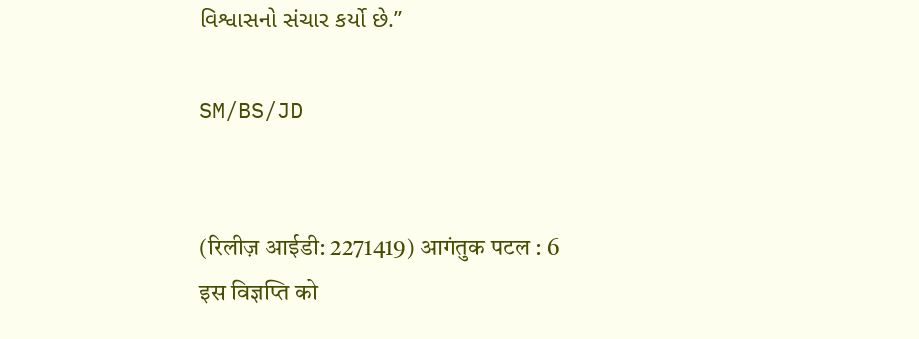વિશ્વાસનો સંચાર કર્યો છે.”

SM/BS/JD


(रिलीज़ आईडी: 2271419) आगंतुक पटल : 6
इस विज्ञप्ति को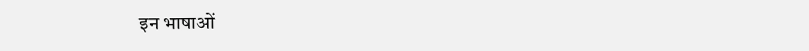इन भाषाओं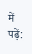में पढ़ें: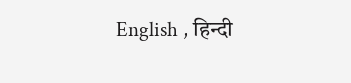English , हिन्दी